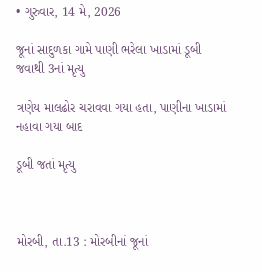• ગુરુવાર, 14 મે, 2026

જૂનાં સાદુળકા ગામે પાણી ભરેલા ખાડામાં ડૂબી જવાથી 3નાં મૃત્યુ

ત્રણેય માલઢોર ચરાવવા ગયા હતા, પાણીના ખાડામાં નહાવા ગયા બાદ

ડૂબી જતાં મૃત્યુ



મોરબી, તા.13 : મોરબીનાં જૂનાં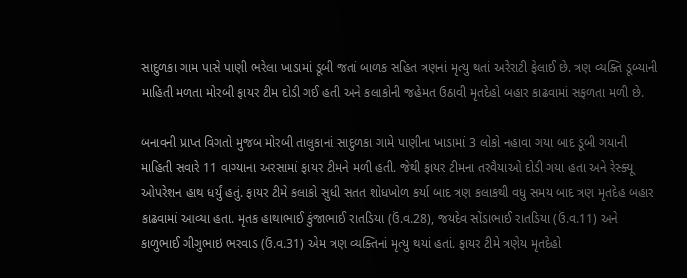સાદુળકા ગામ પાસે પાણી ભરેલા ખાડામાં ડૂબી જતાં બાળક સહિત ત્રણનાં મૃત્યુ થતાં અરેરાટી ફેલાઈ છે. ત્રણ વ્યક્તિ ડૂબ્યાની માહિતી મળતા મોરબી ફાયર ટીમ દોડી ગઈ હતી અને કલાકોની જહેમત ઉઠાવી મૃતદેહો બહાર કાઢવામાં સફળતા મળી છે.

બનાવની પ્રાપ્ત વિગતો મુજબ મોરબી તાલુકાનાં સાદુળકા ગામે પાણીના ખાડામાં 3 લોકો નહાવા ગયા બાદ ડૂબી ગયાની માહિતી સવારે 11 વાગ્યાના અરસામાં ફાયર ટીમને મળી હતી. જેથી ફાયર ટીમના તરવૈયાઓ દોડી ગયા હતા અને રેસ્ક્યૂ ઓપરેશન હાથ ધર્યું હતું. ફાયર ટીમે કલાકો સુધી સતત શોધખોળ કર્યા બાદ ત્રણ કલાકથી વધુ સમય બાદ ત્રણ મૃતદેહ બહાર કાઢવામાં આવ્યા હતા. મૃતક હાથાભાઈ કુંજાભાઈ રાતડિયા (ઉં.વ.28), જયદેવ સોંડાભાઈ રાતડિયા (ઉં.વ.11) અને કાળુભાઈ ગીગુભાઇ ભરવાડ (ઉં.વ.31) એમ ત્રણ વ્યક્તિનાં મૃત્યુ થયાં હતાં. ફાયર ટીમે ત્રણેય મૃતદેહો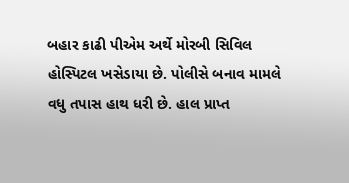બહાર કાઢી પીએમ અર્થે મોરબી સિવિલ  હોસ્પિટલ ખસેડાયા છે. પોલીસે બનાવ મામલે વધુ તપાસ હાથ ધરી છે. હાલ પ્રાપ્ત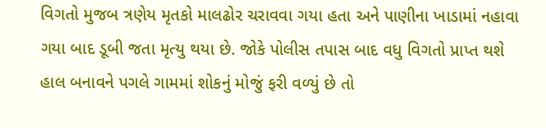વિગતો મુજબ ત્રણેય મૃતકો માલઢોર ચરાવવા ગયા હતા અને પાણીના ખાડામાં નહાવા ગયા બાદ ડૂબી જતા મૃત્યુ થયા છે. જોકે પોલીસ તપાસ બાદ વધુ વિગતો પ્રાપ્ત થશે હાલ બનાવને પગલે ગામમાં શોકનું મોજું ફરી વળ્યું છે તો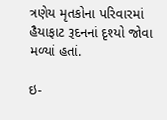ત્રણેય મૃતકોના પરિવારમાં હૈયાફાટ રૂદનનાં દૃશ્યો જોવા મળ્યાં હતાં.

ઇ-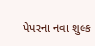પેપરના નવા શુલ્ક